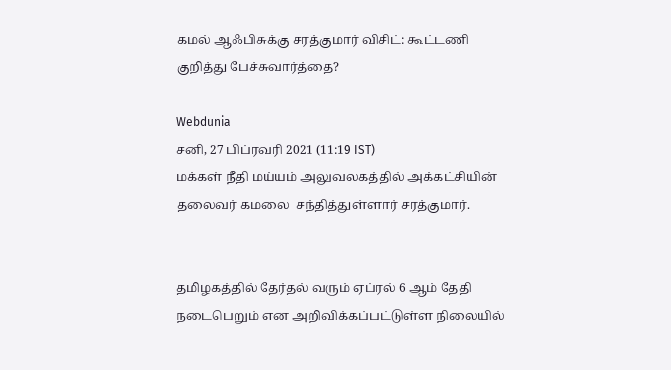கமல் ஆஃபிசுக்கு சரத்குமார் விசிட்: கூட்டணி குறித்து பேச்சுவார்த்தை?

Webdunia
சனி, 27 பிப்ரவரி 2021 (11:19 IST)
மக்கள் நீதி மய்யம் அலுவலகத்தில் அக்கட்சியின் தலைவர் கமலை  சந்தித்துள்ளார் சரத்குமார்.


தமிழகத்தில் தேர்தல் வரும் ஏப்ரல் 6 ஆம் தேதி நடைபெறும் என அறிவிக்கப்பட்டுள்ள நிலையில்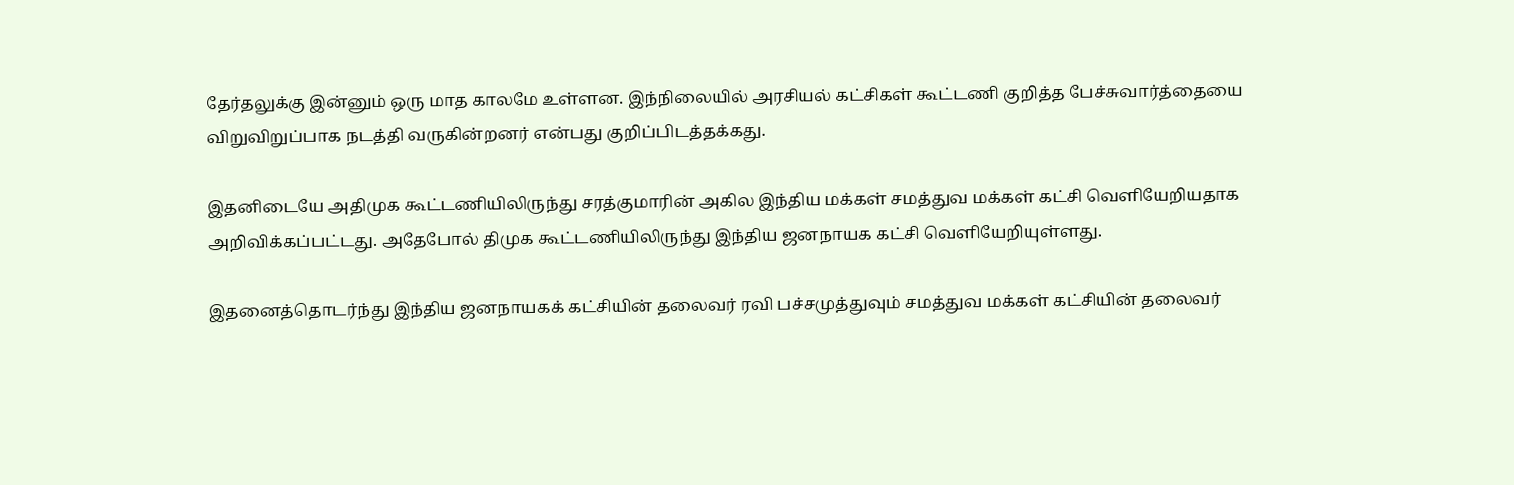தேர்தலுக்கு இன்னும் ஒரு மாத காலமே உள்ளன. இந்நிலையில் அரசியல் கட்சிகள் கூட்டணி குறித்த பேச்சுவார்த்தையை விறுவிறுப்பாக நடத்தி வருகின்றனர் என்பது குறிப்பிடத்தக்கது.

இதனிடையே அதிமுக கூட்டணியிலிருந்து சரத்குமாரின் அகில இந்திய மக்கள் சமத்துவ மக்கள் கட்சி வெளியேறியதாக அறிவிக்கப்பட்டது. அதேபோல் திமுக கூட்டணியிலிருந்து இந்திய ஜனநாயக கட்சி வெளியேறியுள்ளது.

இதனைத்தொடர்ந்து இந்திய ஜனநாயகக் கட்சியின் தலைவர் ரவி பச்சமுத்துவும் சமத்துவ மக்கள் கட்சியின் தலைவர்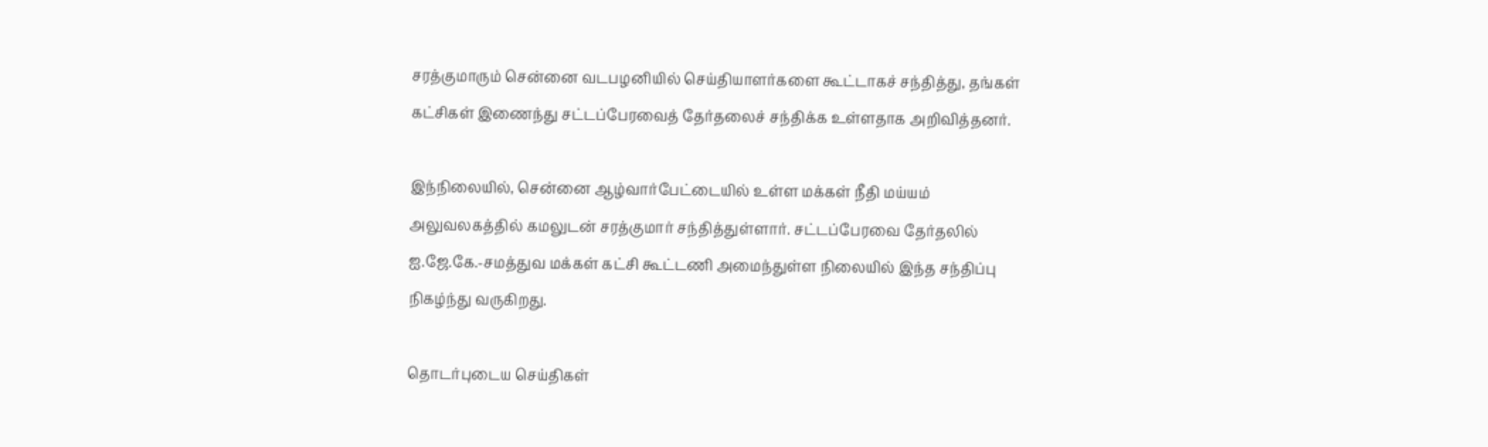சரத்குமாரும் சென்னை வடபழனியில் செய்தியாளர்களை கூட்டாகச் சந்தித்து, தங்கள் கட்சிகள் இணைந்து சட்டப்பேரவைத் தேர்தலைச் சந்திக்க உள்ளதாக அறிவித்தனர்.

இந்நிலையில், சென்னை ஆழ்வார்பேட்டையில் உள்ள மக்கள் நீதி மய்யம் அலுவலகத்தில் கமலுடன் சரத்குமார் சந்தித்துள்ளார். சட்டப்பேரவை தேர்தலில் ஐ.ஜே.கே.-சமத்துவ மக்கள் கட்சி கூட்டணி அமைந்துள்ள நிலையில் இந்த சந்திப்பு நிகழ்ந்து வருகிறது.

தொடர்புடைய செய்திகள்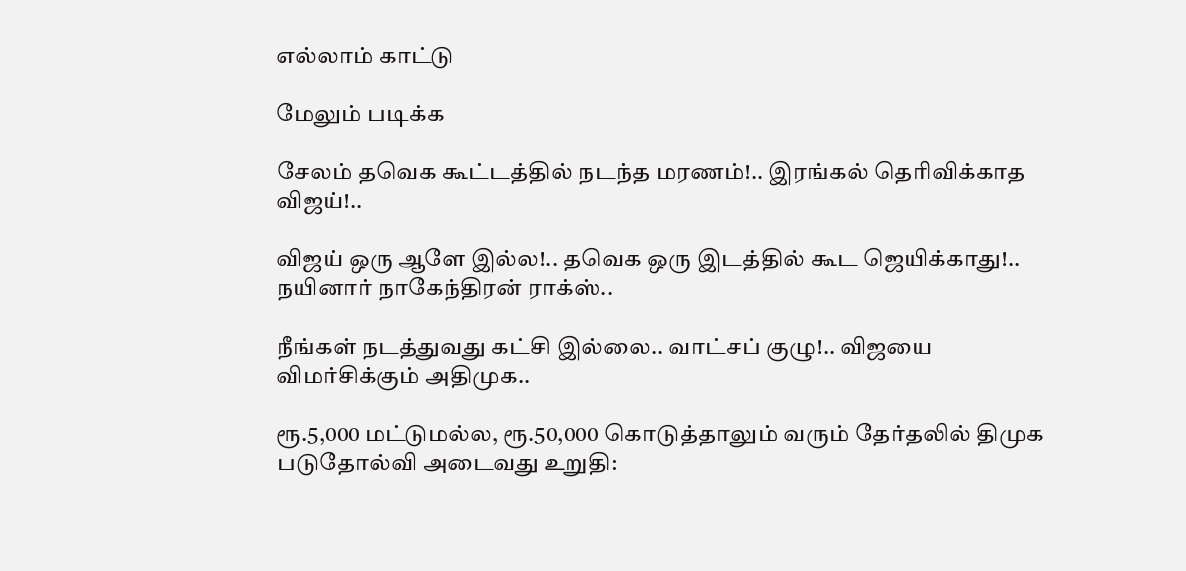எல்லாம் காட்டு

மேலும் படிக்க

சேலம் தவெக கூட்டத்தில் நடந்த மரணம்!.. இரங்கல் தெரிவிக்காத விஜய்!..

விஜய் ஒரு ஆளே இல்ல!.. தவெக ஒரு இடத்தில் கூட ஜெயிக்காது!.. நயினார் நாகேந்திரன் ராக்ஸ்..

நீங்கள் நடத்துவது கட்சி இல்லை.. வாட்சப் குழு!.. விஜயை விமர்சிக்கும் அதிமுக..

ரூ.5,000 மட்டுமல்ல, ரூ.50,000 கொடுத்தாலும் வரும் தேர்தலில் திமுக படுதோல்வி அடைவது உறுதி: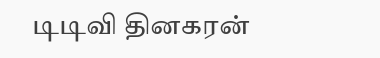டிடிவி தினகரன்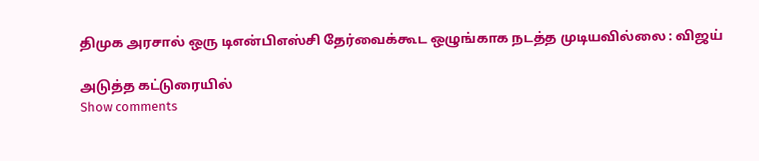திமுக அரசால் ஒரு டிஎன்பிஎஸ்சி தேர்வைக்கூட ஒழுங்காக நடத்த முடியவில்லை : விஜய்

அடுத்த கட்டுரையில்
Show comments